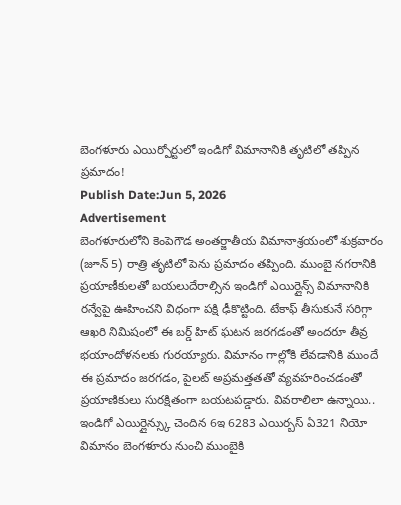బెంగళూరు ఎయిర్పోర్టులో ఇండిగో విమానానికి తృటిలో తప్పిన ప్రమాదం!
Publish Date:Jun 5, 2026
Advertisement
బెంగళూరులోని కెంపెగౌడ అంతర్జాతీయ విమానాశ్రయంలో శుక్రవారం (జూన్ 5) రాత్రి తృటిలో పెను ప్రమాదం తప్పింది. ముంబై నగరానికి ప్రయాణీకులతో బయలుదేరాల్సిన ఇండిగో ఎయిర్లైన్స్ విమానానికి రన్వేపై ఊహించని విధంగా పక్షి ఢీకొట్టింది. టేకాఫ్ తీసుకునే సరిగ్గా ఆఖరి నిమిషంలో ఈ బర్డ్ హిట్ ఘటన జరగడంతో అందరూ తీవ్ర భయాందోళనలకు గురయ్యారు. విమానం గాల్లోకి లేవడానికి ముందే ఈ ప్రమాదం జరగడం, పైలట్ అప్రమత్తతతో వ్యవహరించడంతో ప్రయాణికులు సురక్షితంగా బయటపడ్డారు. వివరాలిలా ఉన్నాయి.. ఇండిగో ఎయిర్లైన్స్కు చెందిన 6ఇ 6283 ఎయిర్బస్ ఏ321 నియో విమానం బెంగళూరు నుంచి ముంబైకి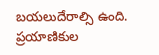బయలుదేరాల్సి ఉంది. ప్రయాణికుల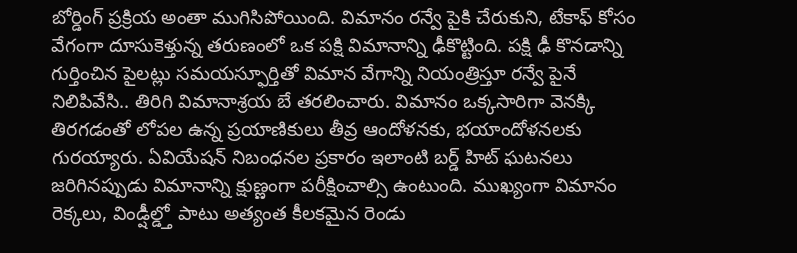బోర్డింగ్ ప్రక్రియ అంతా ముగిసిపోయింది. విమానం రన్వే పైకి చేరుకుని, టేకాఫ్ కోసం వేగంగా దూసుకెళ్తున్న తరుణంలో ఒక పక్షి విమానాన్ని ఢీకొట్టింది. పక్షి ఢీ కొనడాన్ని గుర్తించిన పైలట్లు సమయస్ఫూర్తితో విమాన వేగాన్ని నియంత్రిస్తూ రన్వే పైనే నిలిపివేసి.. తిరిగి విమానాశ్రయ బే తరలించారు. విమానం ఒక్కసారిగా వెనక్కి తిరగడంతో లోపల ఉన్న ప్రయాణికులు తీవ్ర ఆందోళనకు, భయాందోళనలకు గురయ్యారు. ఏవియేషన్ నిబంధనల ప్రకారం ఇలాంటి బర్డ్ హిట్ ఘటనలు జరిగినప్పుడు విమానాన్ని క్షుణ్ణంగా పరీక్షించాల్సి ఉంటుంది. ముఖ్యంగా విమానం రెక్కలు, విండ్షీల్డ్తో పాటు అత్యంత కీలకమైన రెండు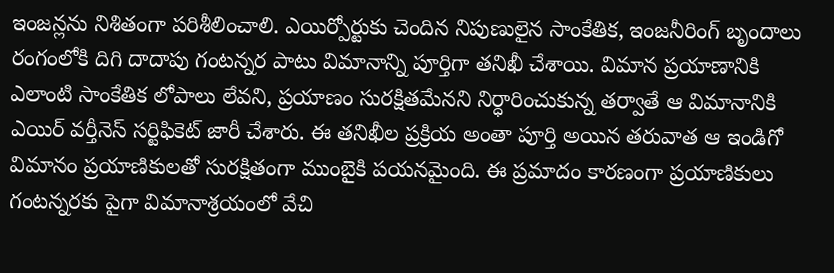ఇంజన్లను నిశితంగా పరిశీలించాలి. ఎయిర్పోర్టుకు చెందిన నిపుణులైన సాంకేతిక, ఇంజనీరింగ్ బృందాలు రంగంలోకి దిగి దాదాపు గంటన్నర పాటు విమానాన్ని పూర్తిగా తనిఖీ చేశాయి. విమాన ప్రయాణానికి ఎలాంటి సాంకేతిక లోపాలు లేవని, ప్రయాణం సురక్షితమేనని నిర్ధారించుకున్న తర్వాతే ఆ విమానానికి ఎయిర్ వర్తీనెస్ సర్టిఫికెట్ జారీ చేశారు. ఈ తనిఖీల ప్రక్రియ అంతా పూర్తి అయిన తరువాత ఆ ఇండిగో విమానం ప్రయాణికులతో సురక్షితంగా ముంబైకి పయనమైంది. ఈ ప్రమాదం కారణంగా ప్రయాణికులు గంటన్నరకు పైగా విమానాశ్రయంలో వేచి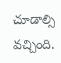చూడాల్సి వచ్చింది.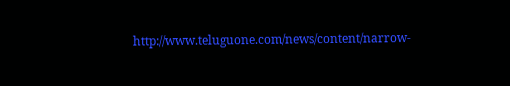http://www.teluguone.com/news/content/narrow-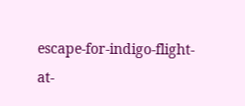escape-for-indigo-flight-at-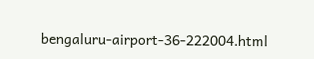bengaluru-airport-36-222004.html